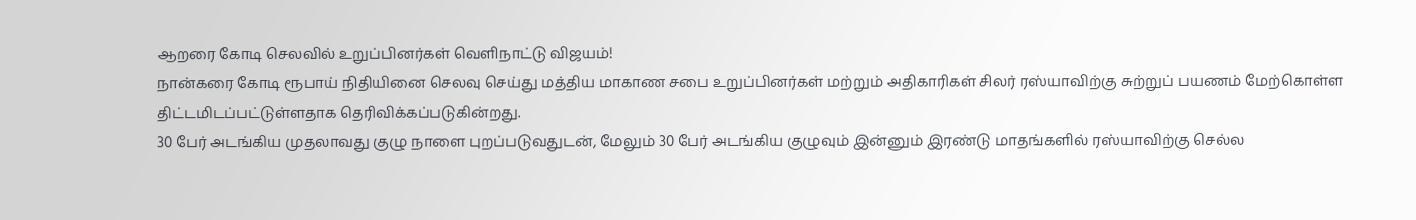ஆறரை கோடி செலவில் உறுப்பினர்கள் வெளிநாட்டு விஜயம்!
நான்கரை கோடி ரூபாய் நிதியினை செலவு செய்து மத்திய மாகாண சபை உறுப்பினர்கள் மற்றும் அதிகாரிகள் சிலர் ரஸ்யாவிற்கு சுற்றுப் பயணம் மேற்கொள்ள திட்டமிடப்பட்டுள்ளதாக தெரிவிக்கப்படுகின்றது.
30 பேர் அடங்கிய முதலாவது குழு நாளை புறப்படுவதுடன், மேலும் 30 பேர் அடங்கிய குழுவும் இன்னும் இரண்டு மாதங்களில் ரஸ்யாவிற்கு செல்ல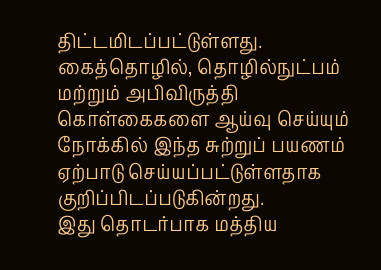திட்டமிடப்பட்டுள்ளது.
கைத்தொழில், தொழில்நுட்பம் மற்றும் அபிவிருத்தி கொள்கைகளை ஆய்வு செய்யும் நோக்கில் இந்த சுற்றுப் பயணம் ஏற்பாடு செய்யப்பட்டுள்ளதாக குறிப்பிடப்படுகின்றது.
இது தொடர்பாக மத்திய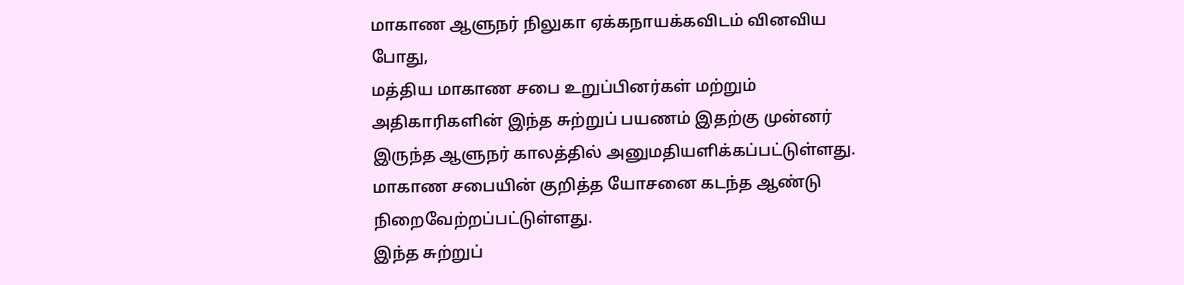மாகாண ஆளுநர் நிலுகா ஏக்கநாயக்கவிடம் வினவிய போது,
மத்திய மாகாண சபை உறுப்பினர்கள் மற்றும் அதிகாரிகளின் இந்த சுற்றுப் பயணம் இதற்கு முன்னர் இருந்த ஆளுநர் காலத்தில் அனுமதியளிக்கப்பட்டுள்ளது.
மாகாண சபையின் குறித்த யோசனை கடந்த ஆண்டு நிறைவேற்றப்பட்டுள்ளது.
இந்த சுற்றுப்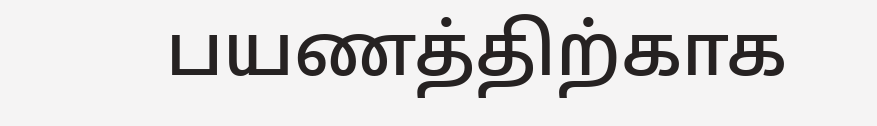பயணத்திற்காக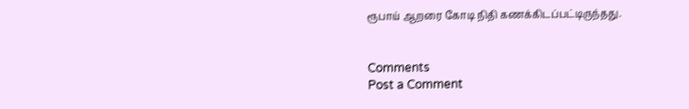ரூபாய் ஆறரை கோடி நிதி கணக்கிடப்பட்டிருந்தது.


Comments
Post a Comment